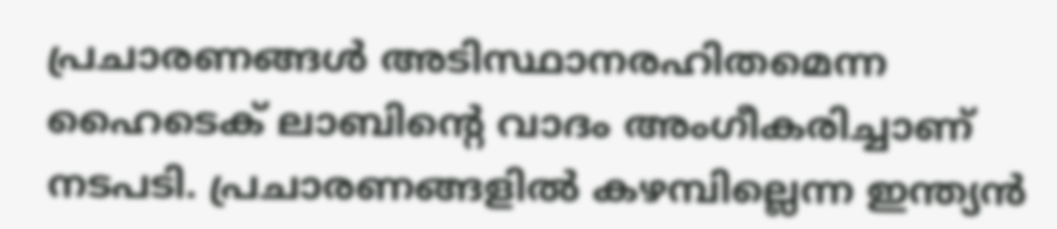പ്രചാരണങ്ങൾ അടിസ്ഥാനരഹിതമെന്ന ഹൈടെക് ലാബിന്‍റെ വാദം അംഗീകരിച്ചാണ് നടപടി. പ്രചാരണങ്ങളിൽ കഴമ്പില്ലെന്ന ഇന്ത്യൻ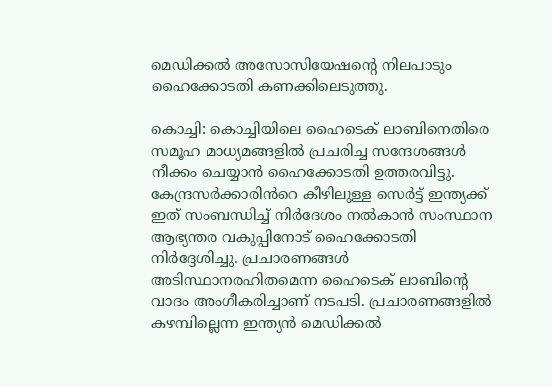മെഡിക്കൽ അസോസിയേഷന്‍റെ നിലപാടും ഹൈക്കോടതി കണക്കിലെടുത്തു.

കൊച്ചി: കൊച്ചിയിലെ ഹൈടെക് ലാബിനെതിരെ സമൂഹ മാധ്യമങ്ങളിൽ പ്രചരിച്ച സന്ദേശങ്ങൾ നീക്കം ചെയ്യാൻ ഹൈക്കോടതി ഉത്തരവിട്ടു. കേന്ദ്രസർക്കാരിൻറെ കീഴിലുള്ള സെർട്ട് ഇന്ത്യക്ക് ഇത് സംബന്ധിച്ച് നിർദേശം നൽകാൻ സംസ്ഥാന ആഭ്യന്തര വകുപ്പിനോട് ഹൈക്കോടതി നിർദ്ദേശിച്ചു. പ്രചാരണങ്ങൾ അടിസ്ഥാനരഹിതമെന്ന ഹൈടെക് ലാബിന്‍റെ വാദം അംഗീകരിച്ചാണ് നടപടി. പ്രചാരണങ്ങളിൽ കഴമ്പില്ലെന്ന ഇന്ത്യൻ മെഡിക്കൽ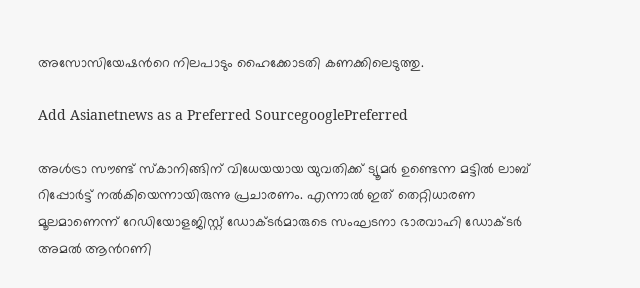അസോസിയേഷന്‍റെ നിലപാടും ഹൈക്കോടതി കണക്കിലെടുത്തു.

Add Asianetnews as a Preferred SourcegooglePreferred

അൾട്രാ സൗണ്ട് സ്കാനിങ്ങിന് വിധേയയായ യുവതിക്ക് ട്യൂമർ ഉണ്ടെന്ന മട്ടിൽ ലാബ് റിപ്പോർട്ട് നൽകിയെന്നായിരുന്നു പ്രചാരണം. എന്നാൽ ഇത് തെറ്റിധാരണ മൂലമാണെന്ന് റേഡിയോളജിസ്റ്റ് ഡോക്‌ടർമാരുടെ സംഘടനാ ഭാരവാഹി ഡോക്‌ടർ അമൽ ആന്‍റണി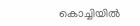കൊച്ചിയിൽ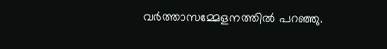വർത്താസമ്മേളനത്തിൽ പറഞ്ഞു.